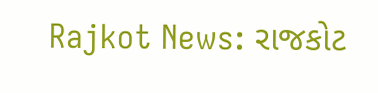Rajkot News: રાજકોટ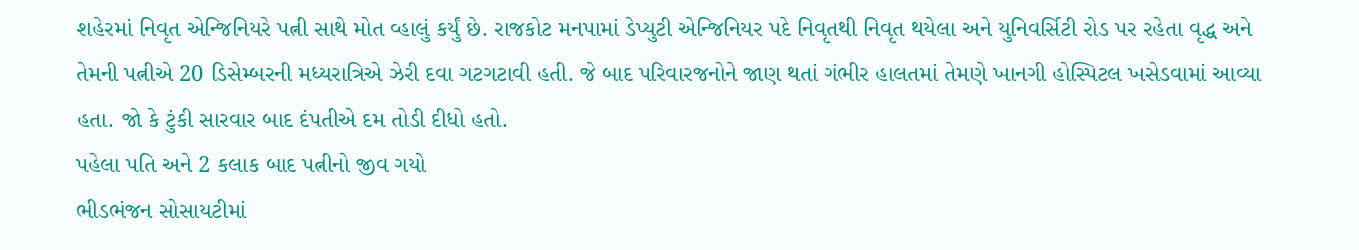શહેરમાં નિવૃત એન્જિનિયરે પત્ની સાથે મોત વ્હાલું કર્યું છે. રાજકોટ મનપામાં ડેપ્યુટી એન્જિનિયર પદે નિવૃતથી નિવૃત થયેલા અને યુનિવર્સિટી રોડ પર રહેતા વૃદ્ધ અને તેમની પત્નીએ 20 ડિસેમ્બરની મધ્યરાત્રિએ ઝેરી દવા ગટગટાવી હતી. જે બાદ પરિવારજનોને જાણ થતાં ગંભીર હાલતમાં તેમણે ખાનગી હોસ્પિટલ ખસેડવામાં આવ્યા હતા. જો કે ટુંકી સારવાર બાદ દંપતીએ દમ તોડી દીધો હતો.
પહેલા પતિ અને 2 કલાક બાદ પત્નીનો જીવ ગયો
ભીડભંજન સોસાયટીમાં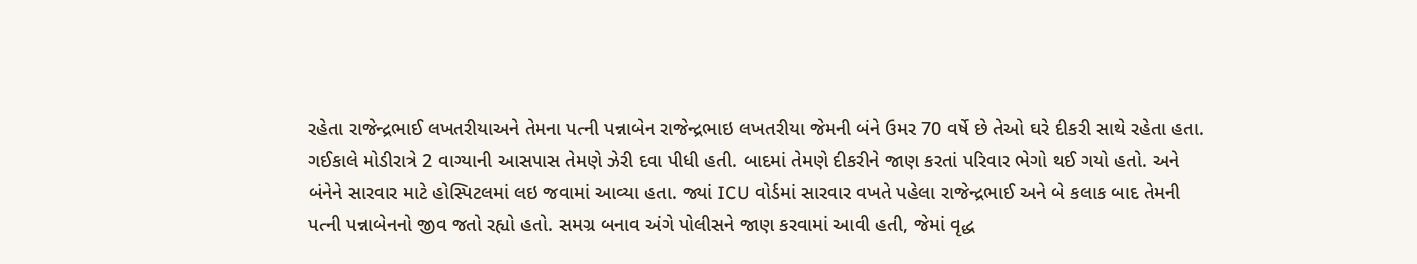રહેતા રાજેન્દ્રભાઈ લખતરીયાઅને તેમના પત્ની પન્નાબેન રાજેન્દ્રભાઇ લખતરીયા જેમની બંને ઉમર 70 વર્ષે છે તેઓ ઘરે દીકરી સાથે રહેતા હતા. ગઈકાલે મોડીરાત્રે 2 વાગ્યાની આસપાસ તેમણે ઝેરી દવા પીધી હતી. બાદમાં તેમણે દીકરીને જાણ કરતાં પરિવાર ભેગો થઈ ગયો હતો. અને બંનેને સારવાર માટે હોસ્પિટલમાં લઇ જવામાં આવ્યા હતા. જ્યાં ICU વોર્ડમાં સારવાર વખતે પહેલા રાજેન્દ્રભાઈ અને બે કલાક બાદ તેમની પત્ની પન્નાબેનનો જીવ જતો રહ્યો હતો. સમગ્ર બનાવ અંગે પોલીસને જાણ કરવામાં આવી હતી, જેમાં વૃદ્ધ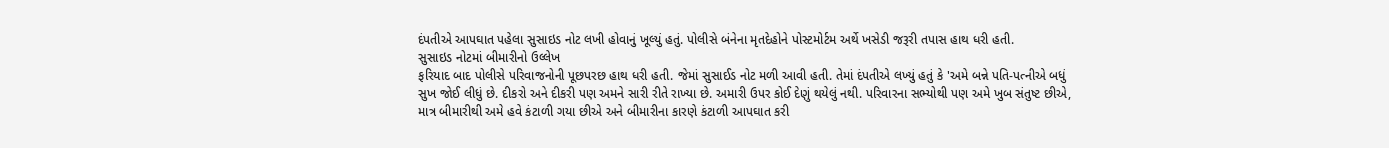દંપતીએ આપઘાત પહેલા સુસાઇડ નોટ લખી હોવાનું ખૂલ્યું હતું. પોલીસે બંનેના મૃતદેહોને પોસ્ટમોર્ટમ અર્થે ખસેડી જરૂરી તપાસ હાથ ધરી હતી.
સુસાઇડ નોટમાં બીમારીનો ઉલ્લેખ
ફરિયાદ બાદ પોલીસે પરિવાજનોની પૂછપરછ હાથ ધરી હતી. જેમાં સુસાઈડ નોટ મળી આવી હતી. તેમાં દંપતીએ લખ્યું હતું કે 'અમે બન્ને પતિ-પત્નીએ બધું સુખ જોઈ લીધું છે. દીકરો અને દીકરી પણ અમને સારી રીતે રાખ્યા છે. અમારી ઉપર કોઈ દેણું થયેલું નથી. પરિવારના સભ્યોથી પણ અમે ખુબ સંતુષ્ટ છીએ, માત્ર બીમારીથી અમે હવે કંટાળી ગયા છીએ અને બીમારીના કારણે કંટાળી આપઘાત કરી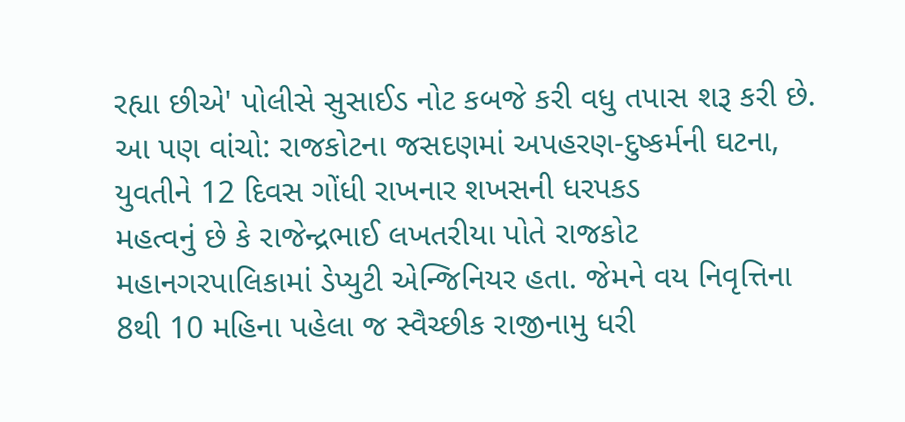રહ્યા છીએ' પોલીસે સુસાઈડ નોટ કબજે કરી વધુ તપાસ શરૂ કરી છે.
આ પણ વાંચો: રાજકોટના જસદણમાં અપહરણ-દુષ્કર્મની ઘટના, યુવતીને 12 દિવસ ગોંધી રાખનાર શખસની ધરપકડ
મહત્વનું છે કે રાજેન્દ્રભાઈ લખતરીયા પોતે રાજકોટ મહાનગરપાલિકામાં ડેપ્યુટી એન્જિનિયર હતા. જેમને વય નિવૃત્તિના 8થી 10 મહિના પહેલા જ સ્વૈચ્છીક રાજીનામુ ધરી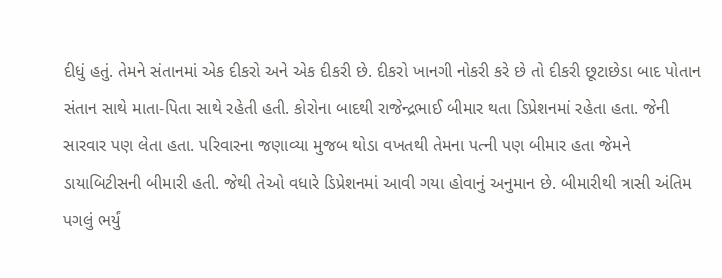દીધું હતું. તેમને સંતાનમાં એક દીકરો અને એક દીકરી છે. દીકરો ખાનગી નોકરી કરે છે તો દીકરી છૂટાછેડા બાદ પોતાન સંતાન સાથે માતા-પિતા સાથે રહેતી હતી. કોરોના બાદથી રાજેન્દ્રભાઈ બીમાર થતા ડિપ્રેશનમાં રહેતા હતા. જેની સારવાર પણ લેતા હતા. પરિવારના જણાવ્યા મુજબ થોડા વખતથી તેમના પત્ની પણ બીમાર હતા જેમને ડાયાબિટીસની બીમારી હતી. જેથી તેઓ વધારે ડિપ્રેશનમાં આવી ગયા હોવાનું અનુમાન છે. બીમારીથી ત્રાસી અંતિમ પગલું ભર્યું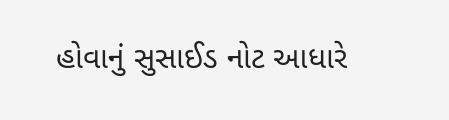હોવાનું સુસાઈડ નોટ આધારે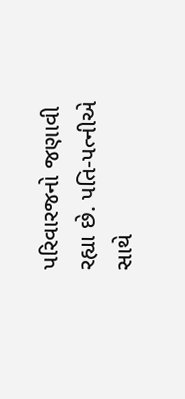પરિવારજનો જણાવી રહ્યા છે. પતિ-પત્નીએ સાથે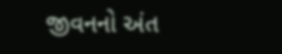જીવનનો અંત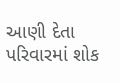આણી દેતા પરિવારમાં શોક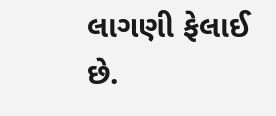લાગણી ફેલાઈ છે.